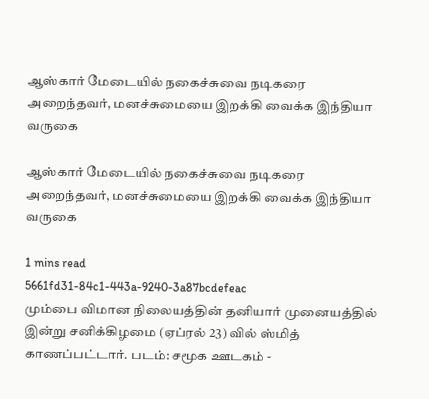ஆஸ்கார் மேடையில் நகைச்சுவை நடிகரை அறைந்தவர், மனச்சுமையை இறக்கி வைக்க இந்தியா வருகை

ஆஸ்கார் மேடையில் நகைச்சுவை நடிகரை அறைந்தவர், மனச்சுமையை இறக்கி வைக்க இந்தியா வருகை

1 mins read
5661fd31-84c1-443a-9240-3a87bcdefeac
மும்பை விமான நிலையத்தின் தனியார் முனையத்தில் இன்று சனிக்கிழமை (ஏப்ரல் 23) வில் ஸ்மித் காணப்பட்டார். படம்: சமூக ஊடகம் -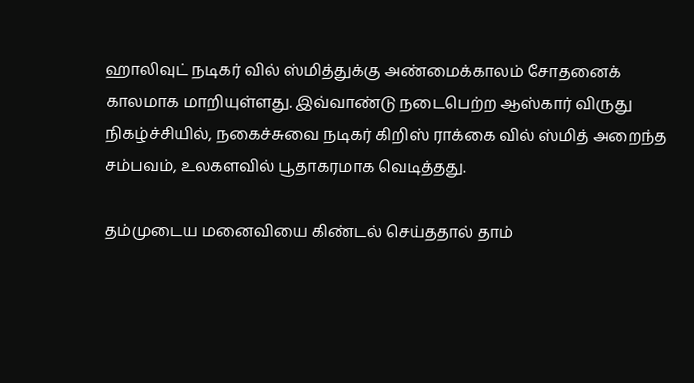ஹாலிவுட் நடிகர் வில் ஸ்மித்துக்கு அண்மைக்காலம் சோதனைக் காலமாக மாறியுள்ளது. இவ்வாண்டு நடைபெற்ற ஆஸ்கார் விருது நிகழ்ச்சியில், நகைச்சுவை நடிகர் கிறிஸ் ராக்கை வில் ஸ்மித் அறைந்த சம்பவம், உலகளவில் பூதாகரமாக வெடித்தது.

தம்முடைய மனைவியை கிண்டல் செய்ததால் தாம்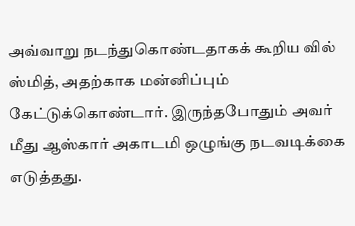அவ்வாறு நடந்துகொண்டதாகக் கூறிய வில் ஸ்மித், அதற்காக மன்னிப்பும் கேட்டுக்கொண்டார். இருந்தபோதும் அவர் மீது ஆஸ்கார் அகாடமி ஒழுங்கு நடவடிக்கை எடுத்தது.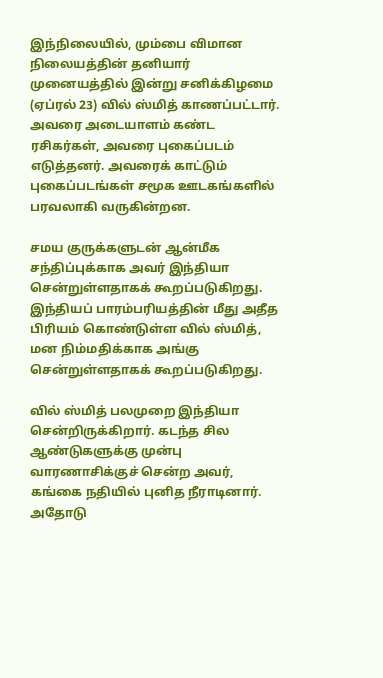இந்நிலையில், மும்பை விமான நிலையத்தின் தனியார் முனையத்தில் இன்று சனிக்கிழமை (ஏப்ரல் 23) வில் ஸ்மித் காணப்பட்டார். அவரை அடையாளம் கண்ட ரசிகர்கள், அவரை புகைப்படம் எடுத்தனர். அவரைக் காட்டும் புகைப்படங்கள் சமூக ஊடகங்களில் பரவலாகி வருகின்றன.

சமய குருக்களுடன் ஆன்மீக சந்திப்புக்காக அவர் இந்தியா சென்றுள்ளதாகக் கூறப்படுகிறது. இந்தியப் பாரம்பரியத்தின் மீது அதீத பிரியம் கொண்டுள்ள வில் ஸ்மித், மன நிம்மதிக்காக அங்கு சென்றுள்ளதாகக் கூறப்படுகிறது.

வில் ஸ்மித் பலமுறை இந்தியா சென்றிருக்கிறார். கடந்த சில ஆண்டுகளுக்கு முன்பு வாரணாசிக்குச் சென்ற அவர், கங்கை நதியில் புனித நீராடினார். அதோடு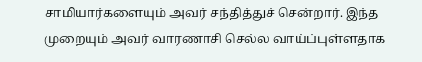சாமியார்களையும் அவர் சந்தித்துச் சென்றார். இந்த முறையும் அவர் வாரணாசி செல்ல வாய்ப்புள்ளதாக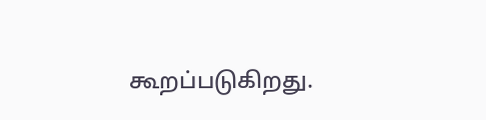கூறப்படுகிறது.